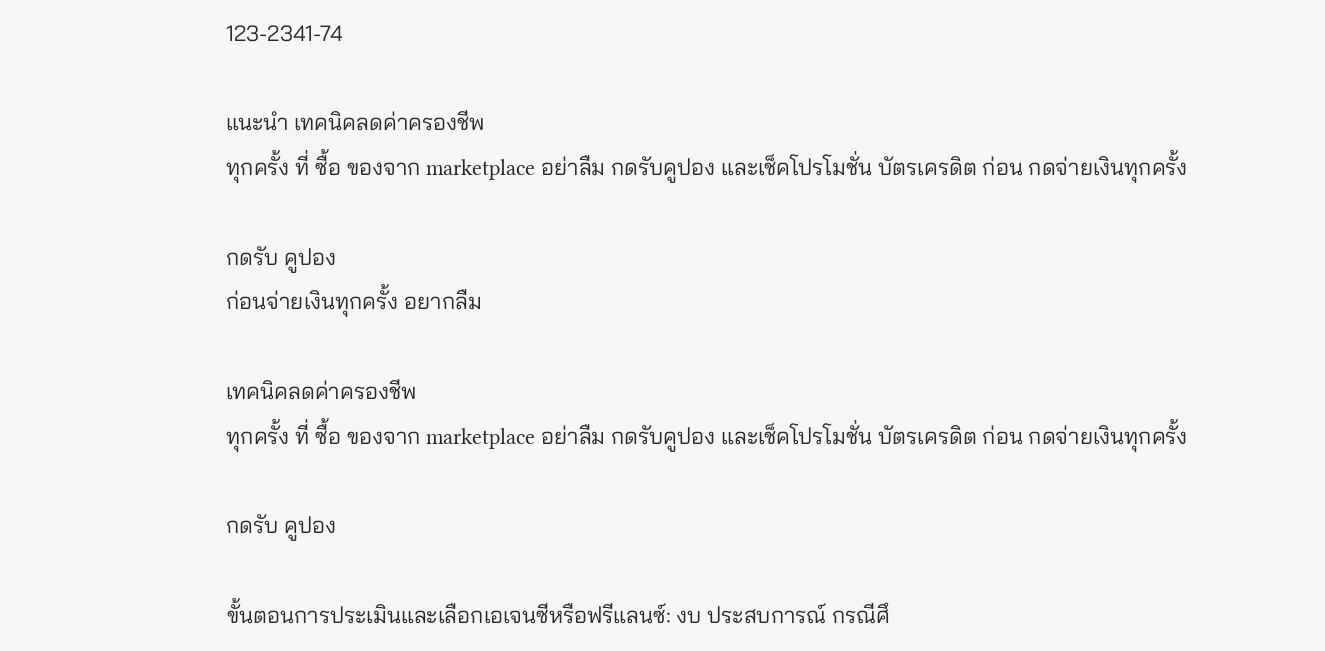123-2341-74

แนะนำ เทคนิคลดค่าครองชีพ
ทุกครั้ง ที่ ซื้อ ของจาก marketplace อย่าลืม กดรับคูปอง และเช็คโปรโมชั่น บัตรเครดิต ก่อน กดจ่ายเงินทุกครั้ง

กดรับ คูปอง
ก่อนจ่ายเงินทุกครั้ง อยากลืม

เทคนิคลดค่าครองชีพ
ทุกครั้ง ที่ ซื้อ ของจาก marketplace อย่าลืม กดรับคูปอง และเช็คโปรโมชั่น บัตรเครดิต ก่อน กดจ่ายเงินทุกครั้ง

กดรับ คูปอง

ขั้นตอนการประเมินและเลือกเอเจนซีหรือฟรีแลนซ์: งบ ประสบการณ์ กรณีศึ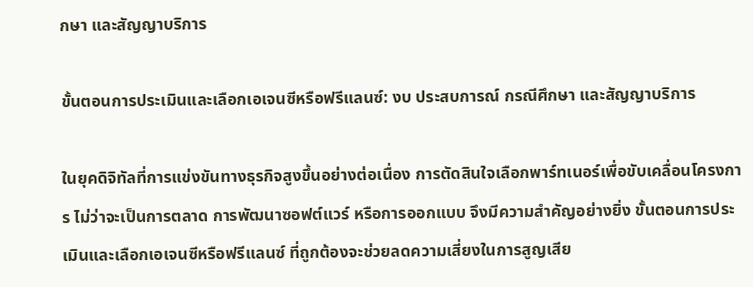กษา และสัญญาบริการ

ขั้นตอนการประเมินและเลือกเอเจนซีหรือฟรีแลนซ์: งบ ประสบการณ์ กรณีศึกษา และสัญญาบริการ

ในยุคดิจิทัลที่การแข่งขันทางธุรกิจสูงขึ้นอย่างต่อเนื่อง การตัดสินใจเลือกพาร์ทเนอร์เพื่อขับเคลื่อนโครงการ ไม่ว่าจะเป็นการตลาด การพัฒนาซอฟต์แวร์ หรือการออกแบบ จึงมีความสำคัญอย่างยิ่ง ขั้นตอนการประเมินและเลือกเอเจนซีหรือฟรีแลนซ์ ที่ถูกต้องจะช่วยลดความเสี่ยงในการสูญเสีย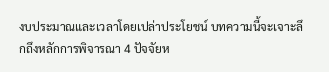งบประมาณและเวลาโดยเปล่าประโยชน์ บทความนี้จะเจาะลึกถึงหลักการพิจารณา 4 ปัจจัยห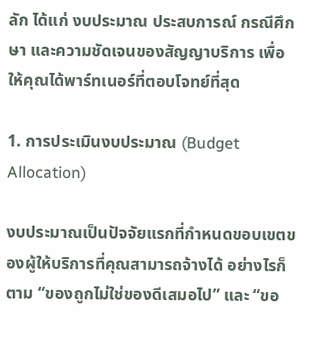ลัก ได้แก่ งบประมาณ ประสบการณ์ กรณีศึกษา และความชัดเจนของสัญญาบริการ เพื่อให้คุณได้พาร์ทเนอร์ที่ตอบโจทย์ที่สุด

1. การประเมินงบประมาณ (Budget Allocation)

งบประมาณเป็นปัจจัยแรกที่กำหนดขอบเขตของผู้ให้บริการที่คุณสามารถจ้างได้ อย่างไรก็ตาม “ของถูกไม่ใช่ของดีเสมอไป” และ “ขอ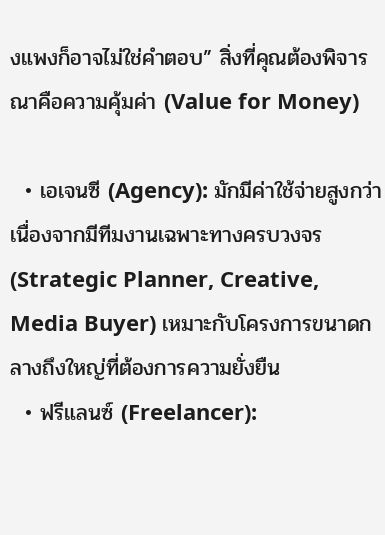งแพงก็อาจไม่ใช่คำตอบ” สิ่งที่คุณต้องพิจารณาคือความคุ้มค่า (Value for Money)

  • เอเจนซี (Agency): มักมีค่าใช้จ่ายสูงกว่าเนื่องจากมีทีมงานเฉพาะทางครบวงจร (Strategic Planner, Creative, Media Buyer) เหมาะกับโครงการขนาดกลางถึงใหญ่ที่ต้องการความยั่งยืน
  • ฟรีแลนซ์ (Freelancer):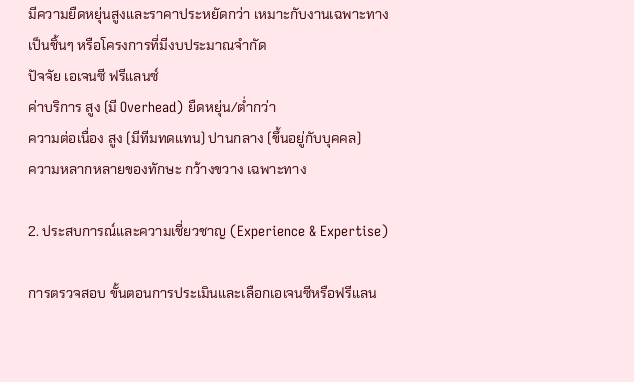มีความยืดหยุ่นสูงและราคาประหยัดกว่า เหมาะกับงานเฉพาะทางเป็นชิ้นๆ หรือโครงการที่มีงบประมาณจำกัด
ปัจจัย เอเจนซี ฟรีแลนซ์
ค่าบริการ สูง (มี Overhead) ยืดหยุ่น/ต่ำกว่า
ความต่อเนื่อง สูง (มีทีมทดแทน) ปานกลาง (ขึ้นอยู่กับบุคคล)
ความหลากหลายของทักษะ กว้างขวาง เฉพาะทาง

2. ประสบการณ์และความเชี่ยวชาญ (Experience & Expertise)

การตรวจสอบ ขั้นตอนการประเมินและเลือกเอเจนซีหรือฟรีแลน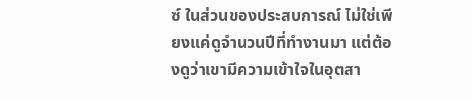ซ์ ในส่วนของประสบการณ์ ไม่ใช่เพียงแค่ดูจำนวนปีที่ทำงานมา แต่ต้องดูว่าเขามีความเข้าใจในอุตสา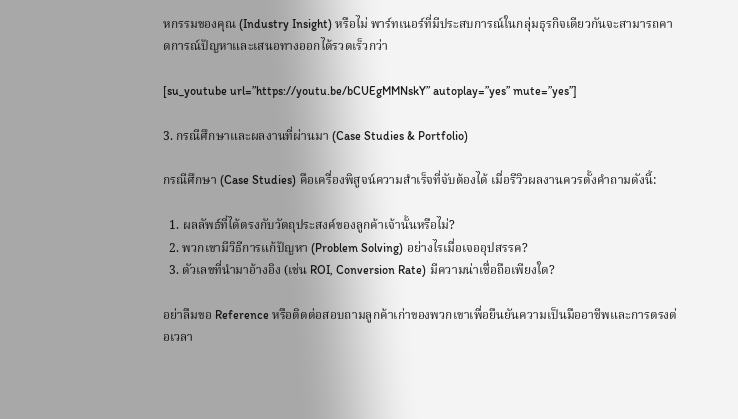หกรรมของคุณ (Industry Insight) หรือไม่ พาร์ทเนอร์ที่มีประสบการณ์ในกลุ่มธุรกิจเดียวกันจะสามารถคาดการณ์ปัญหาและเสนอทางออกได้รวดเร็วกว่า

[su_youtube url=”https://youtu.be/bCUEgMMNskY” autoplay=”yes” mute=”yes”]

3. กรณีศึกษาและผลงานที่ผ่านมา (Case Studies & Portfolio)

กรณีศึกษา (Case Studies) คือเครื่องพิสูจน์ความสำเร็จที่จับต้องได้ เมื่อรีวิวผลงานควรตั้งคำถามดังนี้:

  1. ผลลัพธ์ที่ได้ตรงกับวัตถุประสงค์ของลูกค้าเจ้านั้นหรือไม่?
  2. พวกเขามีวิธีการแก้ปัญหา (Problem Solving) อย่างไรเมื่อเจออุปสรรค?
  3. ตัวเลขที่นำมาอ้างอิง (เช่น ROI, Conversion Rate) มีความน่าเชื่อถือเพียงใด?

อย่าลืมขอ Reference หรือติดต่อสอบถามลูกค้าเก่าของพวกเขาเพื่อยืนยันความเป็นมืออาชีพและการตรงต่อเวลา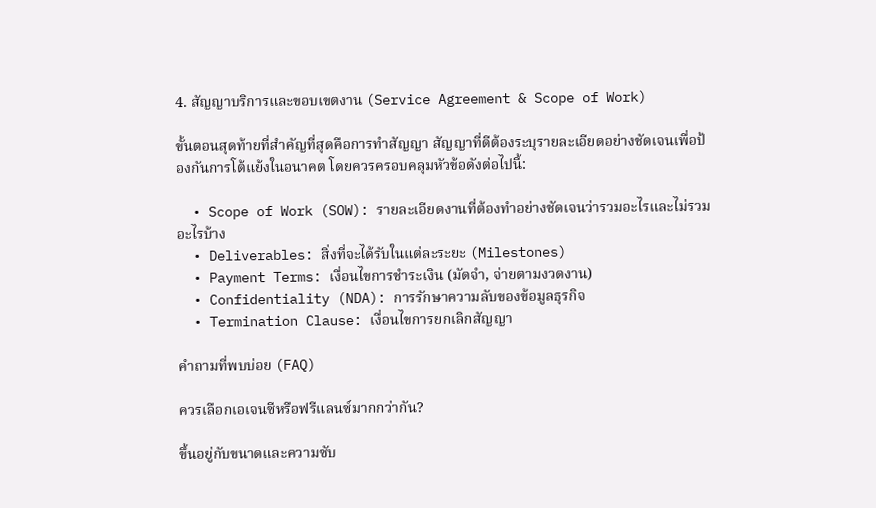4. สัญญาบริการและขอบเขตงาน (Service Agreement & Scope of Work)

ขั้นตอนสุดท้ายที่สำคัญที่สุดคือการทำสัญญา สัญญาที่ดีต้องระบุรายละเอียดอย่างชัดเจนเพื่อป้องกันการโต้แย้งในอนาคต โดยควรครอบคลุมหัวข้อดังต่อไปนี้:

  • Scope of Work (SOW): รายละเอียดงานที่ต้องทำอย่างชัดเจนว่ารวมอะไรและไม่รวมอะไรบ้าง
  • Deliverables: สิ่งที่จะได้รับในแต่ละระยะ (Milestones)
  • Payment Terms: เงื่อนไขการชำระเงิน (มัดจำ, จ่ายตามงวดงาน)
  • Confidentiality (NDA): การรักษาความลับของข้อมูลธุรกิจ
  • Termination Clause: เงื่อนไขการยกเลิกสัญญา

คำถามที่พบบ่อย (FAQ)

ควรเลือกเอเจนซีหรือฟรีแลนซ์มากกว่ากัน?

ขึ้นอยู่กับขนาดและความซับ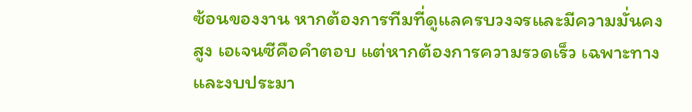ซ้อนของงาน หากต้องการทีมที่ดูแลครบวงจรและมีความมั่นคงสูง เอเจนซีคือคำตอบ แต่หากต้องการความรวดเร็ว เฉพาะทาง และงบประมา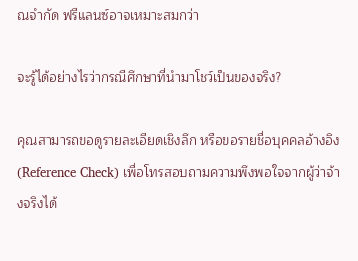ณจำกัด ฟรีแลนซ์อาจเหมาะสมกว่า

จะรู้ได้อย่างไรว่ากรณีศึกษาที่นำมาโชว์เป็นของจริง?

คุณสามารถขอดูรายละเอียดเชิงลึก หรือขอรายชื่อบุคคลอ้างอิง (Reference Check) เพื่อโทรสอบถามความพึงพอใจจากผู้ว่าจ้างจริงได้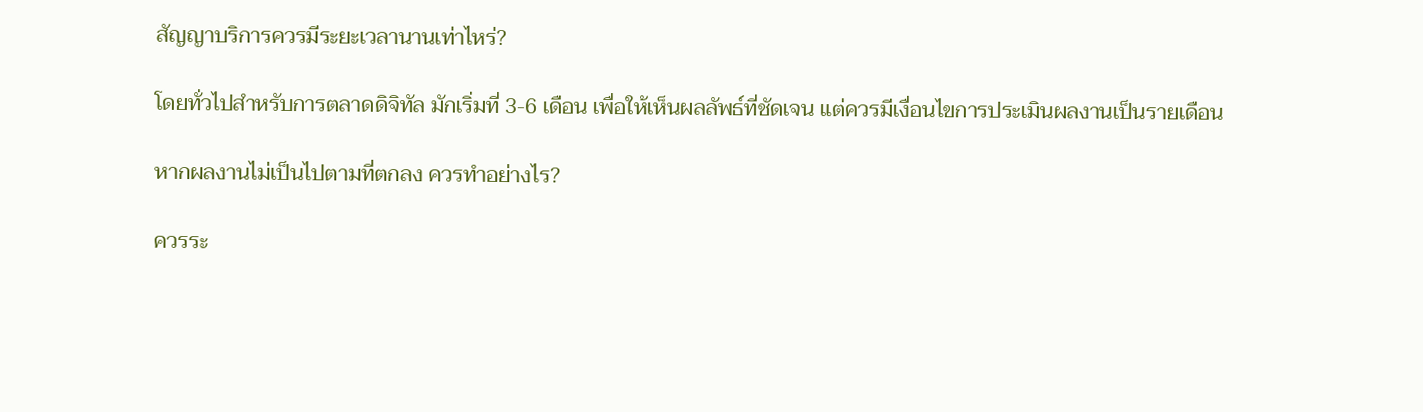สัญญาบริการควรมีระยะเวลานานเท่าไหร่?

โดยทั่วไปสำหรับการตลาดดิจิทัล มักเริ่มที่ 3-6 เดือน เพื่อให้เห็นผลลัพธ์ที่ชัดเจน แต่ควรมีเงื่อนไขการประเมินผลงานเป็นรายเดือน

หากผลงานไม่เป็นไปตามที่ตกลง ควรทำอย่างไร?

ควรระ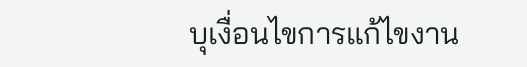บุเงื่อนไขการแก้ไขงาน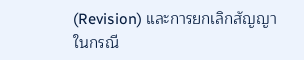(Revision) และการยกเลิกสัญญาในกรณี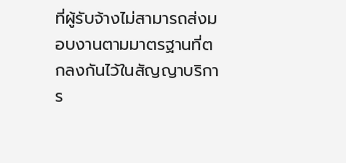ที่ผู้รับจ้างไม่สามารถส่งมอบงานตามมาตรฐานที่ตกลงกันไว้ในสัญญาบริการ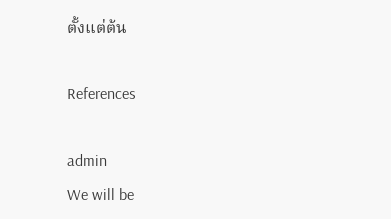ตั้งแต่ต้น

References

admin
We will be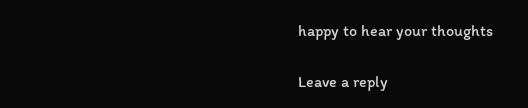happy to hear your thoughts

Leave a reply